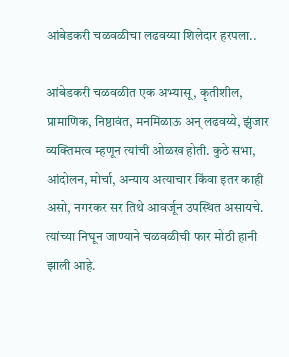आंबेडकरी चळवळीचा लढवय्या शिलेदार हरपला..

आंबेडकरी चळवळीत एक अभ्यासू, कृतीशील, प्रामाणिक, निष्ठावंत, मनमिळाऊ अन् लढवय्ये, झुंजार व्यक्तिमत्व म्हणून त्यांची ओळख होती. कुठे सभा, आंदोलन, मोर्चा, अन्याय अत्याचार किंवा इतर काही असो, नगरकर सर तिथे आवर्जून उपस्थित असायचे. त्यांच्या निघून जाण्याने चळवळीची फार मोठी हानी झाली आहे.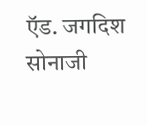ऍड. जगदिश सोनाजी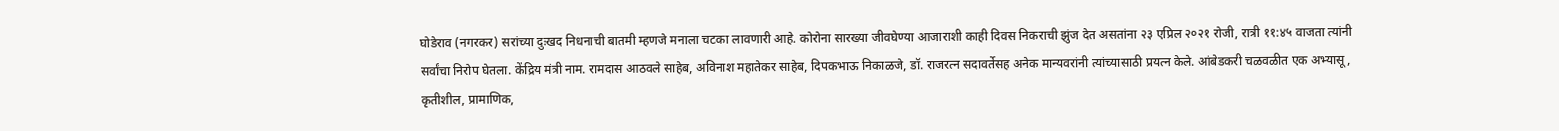घोडेराव (नगरकर) सरांच्या दुःखद निधनाची बातमी म्हणजे मनाला चटका लावणारी आहे. कोरोना सारख्या जीवघेण्या आजाराशी काही दिवस निकराची झुंज देत असतांना २३ एप्रिल २०२१ रोजी, रात्री ११:४५ वाजता त्यांनी सर्वांचा निरोप घेतला. केंद्रिय मंत्री नाम. रामदास आठवले साहेब, अविनाश महातेकर साहेब, दिपकभाऊ निकाळजे, डॉ. राजरत्न सदावर्तेसह अनेक मान्यवरांनी त्यांच्यासाठी प्रयत्न केले. आंबेडकरी चळवळीत एक अभ्यासू, कृतीशील, प्रामाणिक,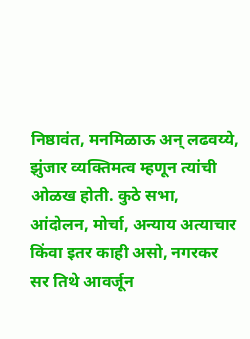निष्ठावंत, मनमिळाऊ अन् लढवय्ये, झुंजार व्यक्तिमत्व म्हणून त्यांची ओळख होती. कुठे सभा, आंदोलन, मोर्चा, अन्याय अत्याचार किंवा इतर काही असो, नगरकर सर तिथे आवर्जून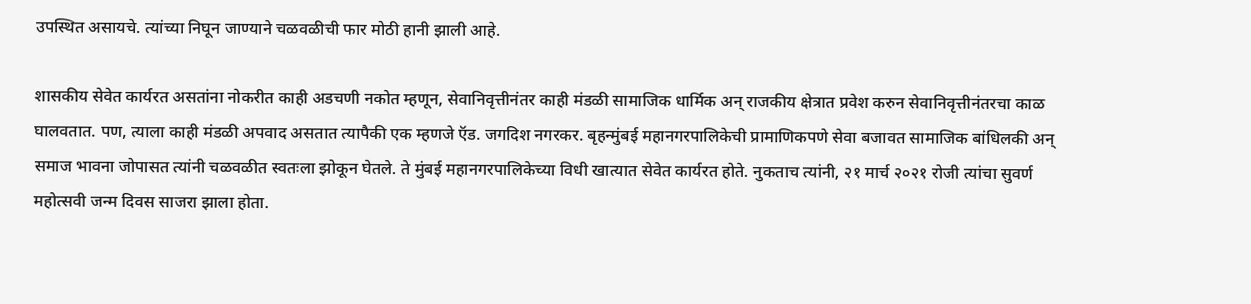उपस्थित असायचे. त्यांच्या निघून जाण्याने चळवळीची फार मोठी हानी झाली आहे.

शासकीय सेवेत कार्यरत असतांना नोकरीत काही अडचणी नकोत म्हणून, सेवानिवृत्तीनंतर काही मंडळी सामाजिक धार्मिक अन् राजकीय क्षेत्रात प्रवेश करुन सेवानिवृत्तीनंतरचा काळ घालवतात. पण, त्याला काही मंडळी अपवाद असतात त्यापैकी एक म्हणजे ऍड. जगदिश नगरकर. बृहन्मुंबई महानगरपालिकेची प्रामाणिकपणे सेवा बजावत सामाजिक बांधिलकी अन् समाज भावना जोपासत त्यांनी चळवळीत स्वतःला झोकून घेतले. ते मुंबई महानगरपालिकेच्या विधी खात्यात सेवेत कार्यरत होते. नुकताच त्यांनी, २१ मार्च २०२१ रोजी त्यांचा सुवर्ण महोत्सवी जन्म दिवस साजरा झाला होता.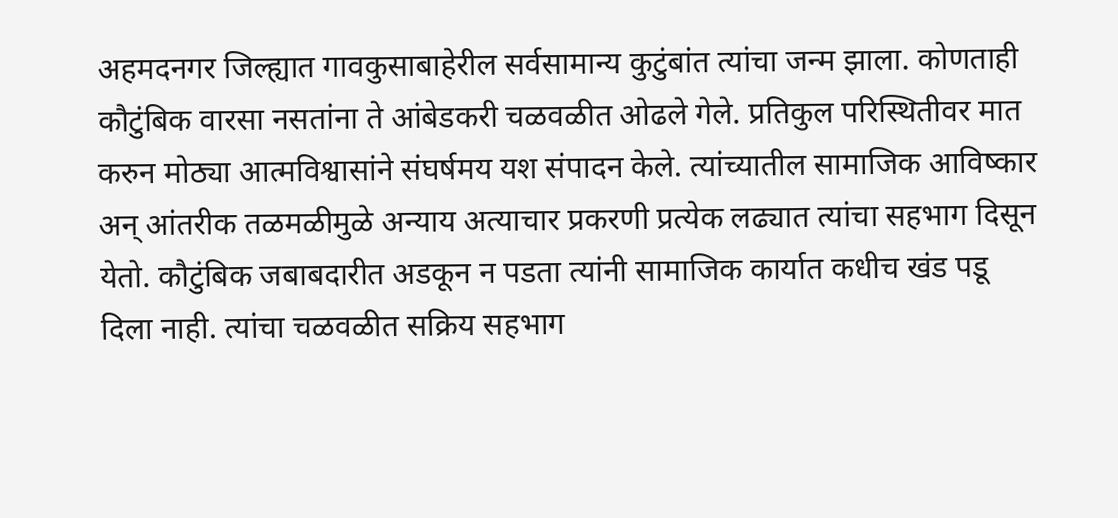अहमदनगर जिल्ह्यात गावकुसाबाहेरील सर्वसामान्य कुटुंबांत त्यांचा जन्म झाला. कोणताही कौटुंबिक वारसा नसतांना ते आंबेडकरी चळवळीत ओढले गेले. प्रतिकुल परिस्थितीवर मात करुन मोठ्या आत्मविश्वासांने संघर्षमय यश संपादन केले. त्यांच्यातील सामाजिक आविष्कार अन् आंतरीक तळमळीमुळे अन्याय अत्याचार प्रकरणी प्रत्येक लढ्यात त्यांचा सहभाग दिसून येतो. कौटुंबिक जबाबदारीत अडकून न पडता त्यांनी सामाजिक कार्यात कधीच खंड पडू दिला नाही. त्यांचा चळवळीत सक्रिय सहभाग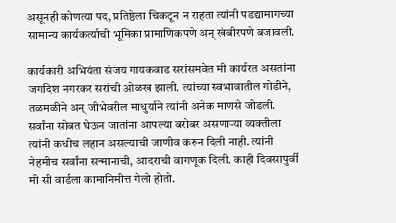असूनही कोणत्या पद, प्रतिष्ठेला चिकटून न राहता त्यांनी पडद्यामागच्या सामान्य कार्यकर्त्याची भूमिका प्रामाणिकपणे अन् खंबीरपणे बजावली.

कार्यकारी अभियंता संजय गायकवाड सरांसमवेत मी कार्यरत असतांना जगदिश नगरकर सरांची ओळख झाली. त्यांच्या स्वभावातील गोडीने, तळमळीने अन् जीभेवरील माधुर्याने त्यांनी अनेक माणसे जोडली. सर्वांना सोबत घेऊन जातांना आपल्या बरोबर असणाऱ्या व्यक्तीला त्यांनी कधीच लहान असल्याची जाणीव करुन दिली नाही. त्यांनी नेहमीच सर्वांना सन्मानाची, आदराची वागणूक दिली. काही दिवसापुर्वी मी सी वार्डला कामानिमीत्त गेलो होतो.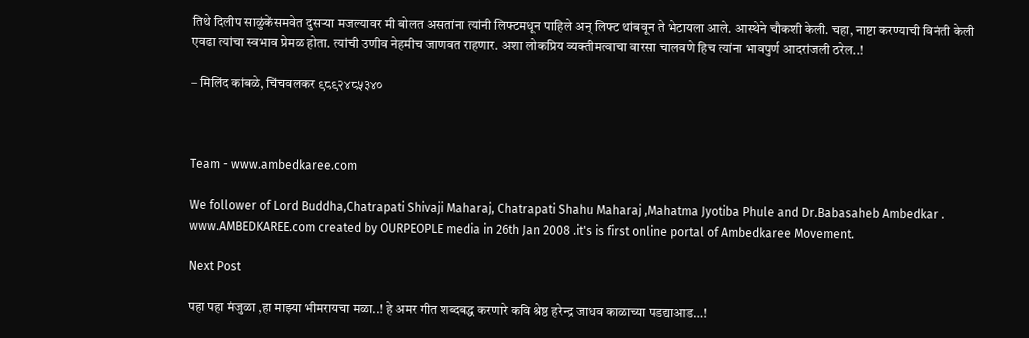तिथे दिलीप साळुंकेंसमवेत दुसऱ्या मजल्यावर मी बोलत असतांना त्यांनी लिफ्टमधून पाहिले अन् लिफ्ट थांबवून ते भेटायला आले. आस्थेने चौकशी केली. चहा, नाष्टा करण्याची विनंती केली एवढा त्यांचा स्वभाव प्रेमळ होता. त्यांची उणीव नेहमीच जाणवत राहणार. अशा लोकप्रिय व्यक्तीमत्वाचा वारसा चालवणे हिच त्यांना भावपुर्ण आदरांजली ठरेल..!

– मिलिंद कांबळे, चिंचवलकर ९८९२४८५३४०



Team - www.ambedkaree.com

We follower of Lord Buddha,Chatrapati Shivaji Maharaj, Chatrapati Shahu Maharaj ,Mahatma Jyotiba Phule and Dr.Babasaheb Ambedkar . www.AMBEDKAREE.com created by OURPEOPLE media in 26th Jan 2008 .it's is first online portal of Ambedkaree Movement.

Next Post

पहा पहा मंजुळा ,हा माझ्या भीमरायचा मळा..! हे अमर गीत शब्दबद्ध करणारे कवि श्रेष्ठ हरेन्द्र जाधव काळाच्या पडद्याआड…!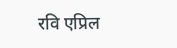रवि एप्रिल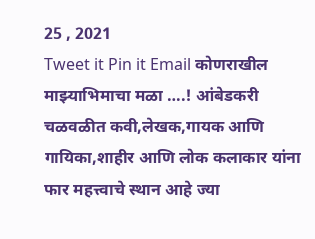25 , 2021
Tweet it Pin it Email कोणराखील माझ्याभिमाचा मळा ….! आंबेडकरी चळवळीत कवी,लेखक,गायक आणि गायिका,शाहीर आणि लोक कलाकार यांना फार महत्त्वाचे स्थान आहे ज्या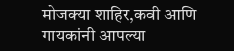मोजक्या शाहिर,कवी आणि गायकांनी आपल्या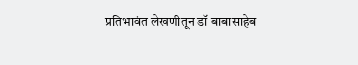प्रतिभावंत लेखणीतून डॉ बाबासाहेब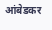आंबेडकर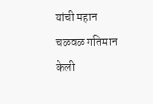यांची महान चळवळ गतिमान केली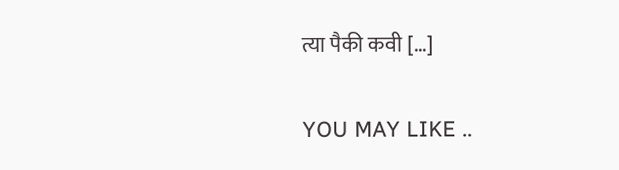त्या पैकी कवी […]

YOU MAY LIKE ..